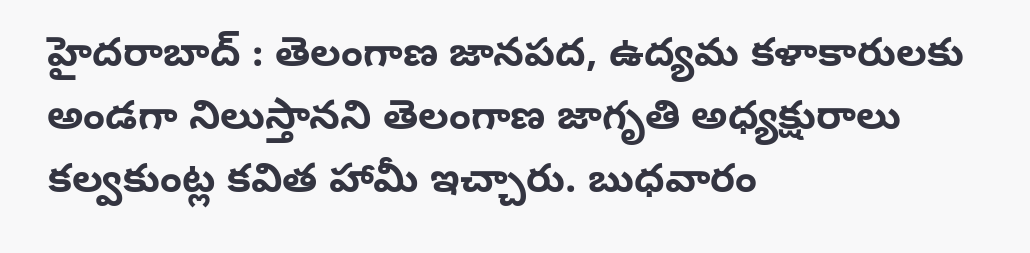హైదరాబాద్ : తెలంగాణ జానపద, ఉద్యమ కళాకారులకు అండగా నిలుస్తానని తెలంగాణ జాగృతి అధ్యక్షురాలు కల్వకుంట్ల కవిత హామీ ఇచ్చారు. బుధవారం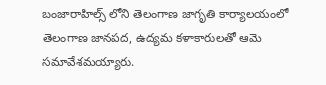బంజారాహిల్స్ లోని తెలంగాణ జాగృతి కార్యాలయంలో తెలంగాణ జానపద, ఉద్యమ కళాకారులతో ఆమె సమావేశమయ్యారు.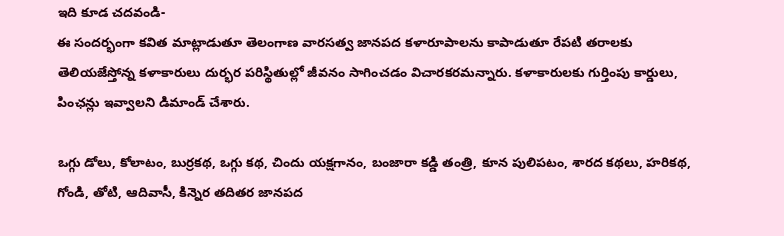ఇది కూడ చదవండి-
ఈ సందర్భంగా కవిత మాట్లాడుతూ తెలంగాణ వారసత్వ జానపద కళారూపాలను కాపాడుతూ రేపటి తరాలకు తెలియజేస్తోన్న కళాకారులు దుర్భర పరిస్థితుల్లో జీవనం సాగించడం విచారకరమన్నారు. కళాకారులకు గుర్తింపు కార్డులు, పింఛన్లు ఇవ్వాలని డిమాండ్ చేశారు.

ఒగ్గు డోలు, కోలాటం, బుర్రకథ, ఒగ్గు కథ, చిందు యక్షగానం, బంజారా కడ్డి తంత్రి, కూన పులిపటం, శారద కథలు, హరికథ, గోండి, తోటి, ఆదివాసీ, కిన్నెర తదితర జానపద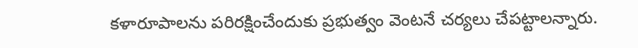కళారూపాలను పరిరక్షించేందుకు ప్రభుత్వం వెంటనే చర్యలు చేపట్టాలన్నారు.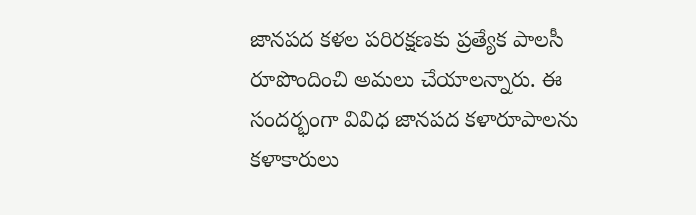జానపద కళల పరిరక్షణకు ప్రత్యేక పాలసీ రూపొందించి అమలు చేయాలన్నారు. ఈ సందర్భంగా వివిధ జానపద కళారూపాలను కళాకారులు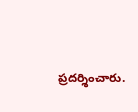ప్రదర్శించారు.